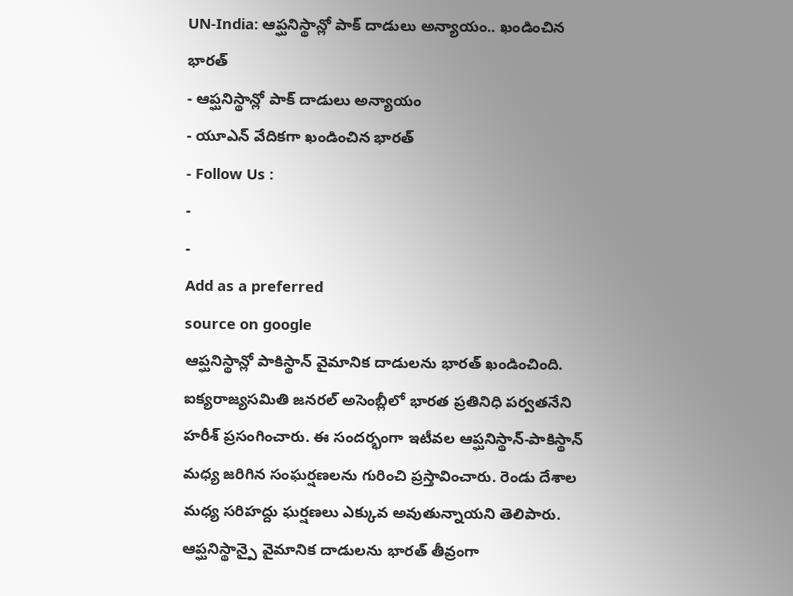UN-India: ఆప్ఘనిస్థాన్లో పాక్ దాడులు అన్యాయం.. ఖండించిన భారత్
- ఆప్ఘనిస్థాన్లో పాక్ దాడులు అన్యాయం
- యూఎన్ వేదికగా ఖండించిన భారత్
- Follow Us :
-
-
Add as a preferred
source on google
ఆప్ఘనిస్థాన్లో పాకిస్థాన్ వైమానిక దాడులను భారత్ ఖండించింది. ఐక్యరాజ్యసమితి జనరల్ అసెంబ్లీలో భారత ప్రతినిధి పర్వతనేని హరీశ్ ప్రసంగించారు. ఈ సందర్భంగా ఇటీవల ఆప్ఘనిస్థాన్-పాకిస్థాన్ మధ్య జరిగిన సంఘర్షణలను గురించి ప్రస్తావించారు. రెండు దేశాల మధ్య సరిహద్దు ఘర్షణలు ఎక్కువ అవుతున్నాయని తెలిపారు.
ఆప్ఘనిస్థాన్పై వైమానిక దాడులను భారత్ తీవ్రంగా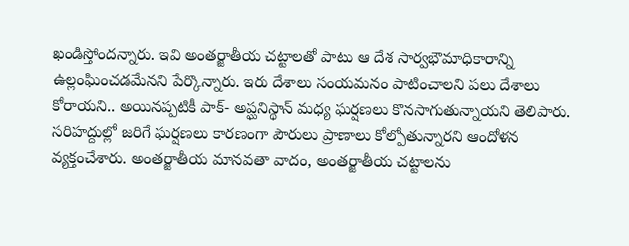ఖండిస్తోందన్నారు. ఇవి అంతర్జాతీయ చట్టాలతో పాటు ఆ దేశ సార్వభౌమాధికారాన్ని ఉల్లంఘించడమేనని పేర్కొన్నారు. ఇరు దేశాలు సంయమనం పాటించాలని పలు దేశాలు కోరాయని.. అయినప్పటికీ పాక్- అప్ఘనిస్థాన్ మధ్య ఘర్షణలు కొనసాగుతున్నాయని తెలిపారు. సరిహద్దుల్లో జరిగే ఘర్షణలు కారణంగా పౌరులు ప్రాణాలు కోల్పోతున్నారని ఆందోళన వ్యక్తంచేశారు. అంతర్జాతీయ మానవతా వాదం, అంతర్జాతీయ చట్టాలను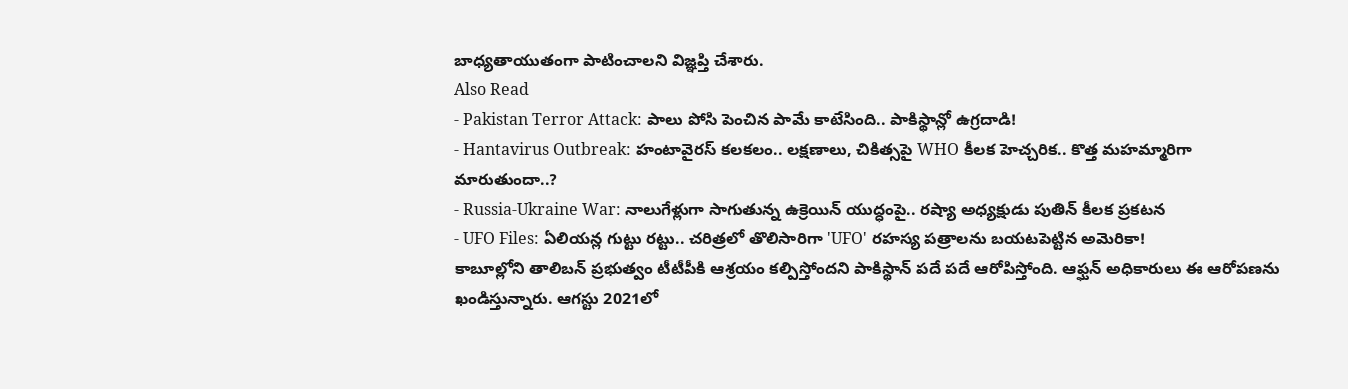బాధ్యతాయుతంగా పాటించాలని విజ్ఞప్తి చేశారు.
Also Read
- Pakistan Terror Attack: పాలు పోసి పెంచిన పామే కాటేసింది.. పాకిస్థాన్లో ఉగ్రదాడి!
- Hantavirus Outbreak: హంటావైరస్ కలకలం.. లక్షణాలు, చికిత్సపై WHO కీలక హెచ్చరిక.. కొత్త మహమ్మారిగా మారుతుందా..?
- Russia-Ukraine War: నాలుగేళ్లుగా సాగుతున్న ఉక్రెయిన్ యుద్ధంపై.. రష్యా అధ్యక్షుడు పుతిన్ కీలక ప్రకటన
- UFO Files: ఏలియన్ల గుట్టు రట్టు.. చరిత్రలో తొలిసారిగా 'UFO' రహస్య పత్రాలను బయటపెట్టిన అమెరికా!
కాబూల్లోని తాలిబన్ ప్రభుత్వం టీటీపీకి ఆశ్రయం కల్పిస్తోందని పాకిస్థాన్ పదే పదే ఆరోపిస్తోంది. ఆఫ్ఘన్ అధికారులు ఈ ఆరోపణను ఖండిస్తున్నారు. ఆగస్టు 2021లో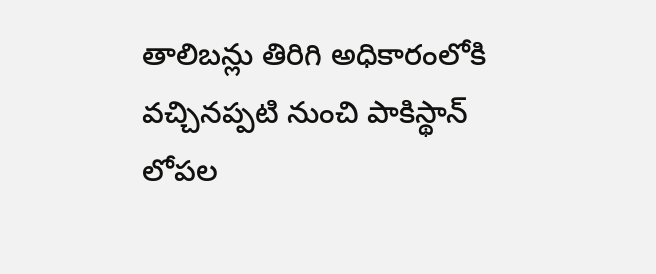తాలిబన్లు తిరిగి అధికారంలోకి వచ్చినప్పటి నుంచి పాకిస్థాన్ లోపల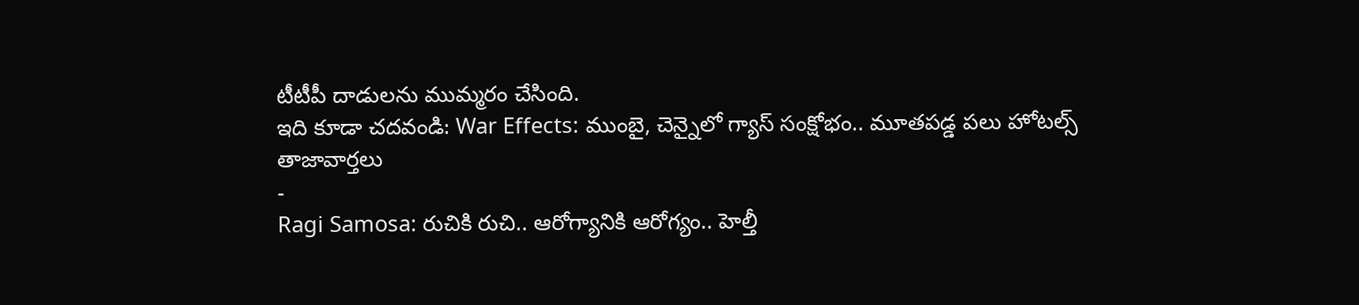టీటీపీ దాడులను ముమ్మరం చేసింది.
ఇది కూడా చదవండి: War Effects: ముంబై, చెన్నైలో గ్యాస్ సంక్షోభం.. మూతపడ్డ పలు హోటల్స్
తాజావార్తలు
-
Ragi Samosa: రుచికి రుచి.. ఆరోగ్యానికి ఆరోగ్యం.. హెల్తీ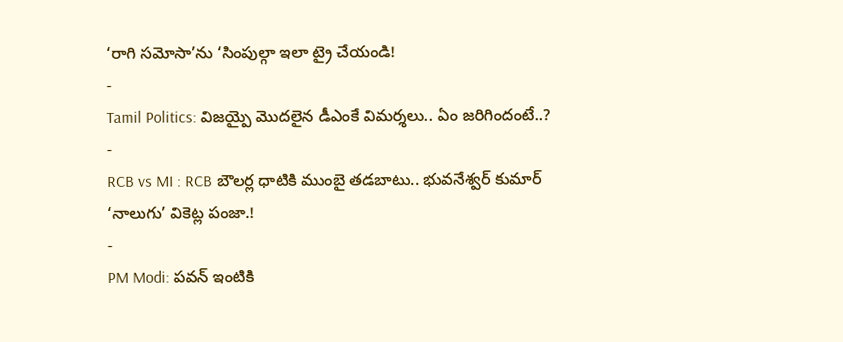‘రాగి సమోసా’ను ‘సింపుల్గా ఇలా ట్రై చేయండి!
-
Tamil Politics: విజయ్పై మొదలైన డీఎంకే విమర్శలు.. ఏం జరిగిందంటే..?
-
RCB vs MI : RCB బౌలర్ల ధాటికి ముంబై తడబాటు.. భువనేశ్వర్ కుమార్ ‘నాలుగు’ వికెట్ల పంజా.!
-
PM Modi: పవన్ ఇంటికి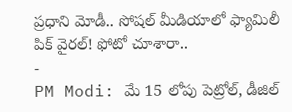ప్రధాని మోడీ.. సోషల్ మీడియాలో ఫ్యామిలీ పిక్ వైరల్! ఫోటో చూశారా..
-
PM Modi: మే 15 లోపు పెట్రోల్, డీజిల్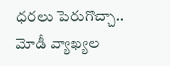ధరలు పెరుగొచ్చా.. మోడీ వ్యాఖ్యల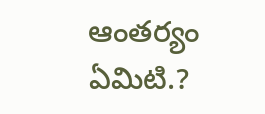ఆంతర్యం ఏమిటి.?